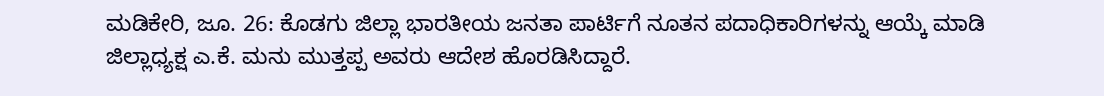ಮಡಿಕೇರಿ, ಜೂ. 26: ಕೊಡಗು ಜಿಲ್ಲಾ ಭಾರತೀಯ ಜನತಾ ಪಾರ್ಟಿಗೆ ನೂತನ ಪದಾಧಿಕಾರಿಗಳನ್ನು ಆಯ್ಕೆ ಮಾಡಿ ಜಿಲ್ಲಾಧ್ಯಕ್ಷ ಎ.ಕೆ. ಮನು ಮುತ್ತಪ್ಪ ಅವರು ಆದೇಶ ಹೊರಡಿಸಿದ್ದಾರೆ.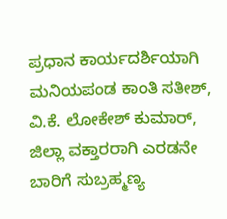ಪ್ರಧಾನ ಕಾರ್ಯದರ್ಶಿಯಾಗಿ ಮನಿಯಪಂಡ ಕಾಂತಿ ಸತೀಶ್, ವಿ.ಕೆ. ಲೋಕೇಶ್ ಕುಮಾರ್, ಜಿಲ್ಲಾ ವಕ್ತಾರರಾಗಿ ಎರಡನೇ ಬಾರಿಗೆ ಸುಬ್ರಹ್ಮಣ್ಯ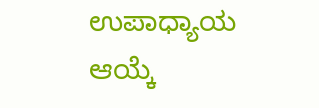ಉಪಾಧ್ಯಾಯ ಆಯ್ಕೆ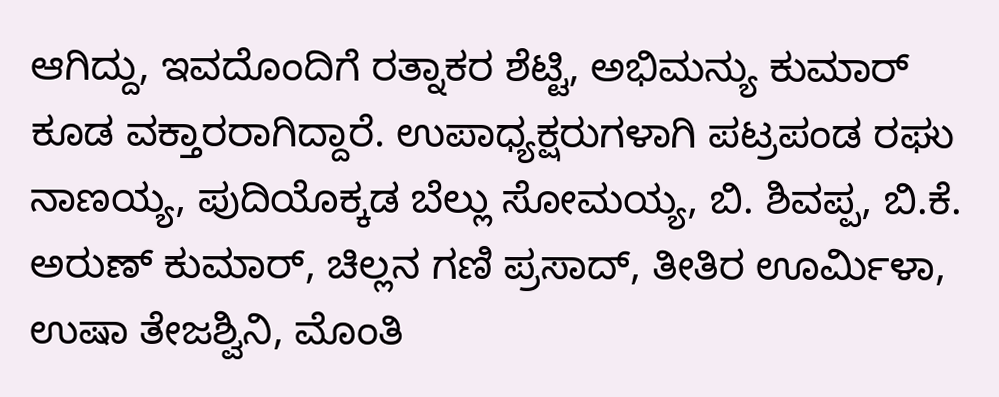ಆಗಿದ್ದು, ಇವದೊಂದಿಗೆ ರತ್ನಾಕರ ಶೆಟ್ಟಿ, ಅಭಿಮನ್ಯು ಕುಮಾರ್ ಕೂಡ ವಕ್ತಾರರಾಗಿದ್ದಾರೆ. ಉಪಾಧ್ಯಕ್ಷರುಗಳಾಗಿ ಪಟ್ರಪಂಡ ರಘು ನಾಣಯ್ಯ, ಪುದಿಯೊಕ್ಕಡ ಬೆಲ್ಲು ಸೋಮಯ್ಯ, ಬಿ. ಶಿವಪ್ಪ, ಬಿ.ಕೆ. ಅರುಣ್ ಕುಮಾರ್, ಚಿಲ್ಲನ ಗಣಿ ಪ್ರಸಾದ್, ತೀತಿರ ಊರ್ಮಿಳಾ, ಉಷಾ ತೇಜಶ್ವಿನಿ, ಮೊಂತಿ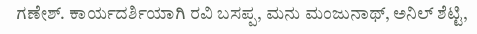ಗಣೇಶ್. ಕಾರ್ಯದರ್ಶಿಯಾಗಿ ರವಿ ಬಸಪ್ಪ, ಮನು ಮಂಜುನಾಥ್, ಅನಿಲ್ ಶೆಟ್ಟಿ,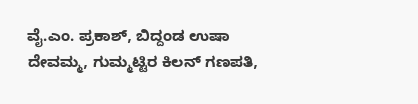ವೈ.ಎಂ. ಪ್ರಕಾಶ್, ಬಿದ್ದಂಡ ಉಷಾ ದೇವಮ್ಮ, ಗುಮ್ಮಟ್ಟಿರ ಕಿಲನ್ ಗಣಪತಿ,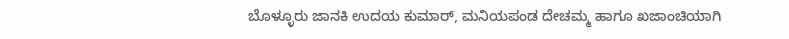ಬೊಳ್ಳೂರು ಜಾನಕಿ ಉದಯ ಕುಮಾರ್, ಮನಿಯಪಂಡ ದೇಚಮ್ಮ ಹಾಗೂ ಖಜಾಂಚಿಯಾಗಿ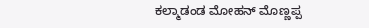ಕಲ್ಮಾಡಂಡ ಮೋಹನ್ ಮೊಣ್ಣಪ್ಪ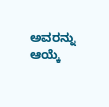ಅವರನ್ನು ಆಯ್ಕೆ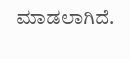ಮಾಡಲಾಗಿದೆ.